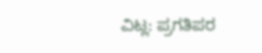ವಿಟ್ಲ: ಪ್ರಗತಿಪರ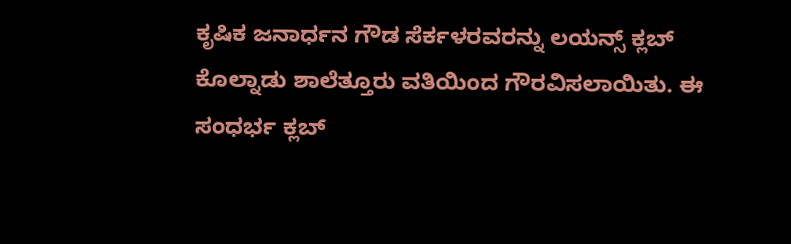ಕೃಷಿಕ ಜನಾರ್ಧನ ಗೌಡ ಸೆರ್ಕಳರವರನ್ನು ಲಯನ್ಸ್ ಕ್ಲಬ್ ಕೊಲ್ನಾಡು ಶಾಲೆತ್ತೂರು ವತಿಯಿಂದ ಗೌರವಿಸಲಾಯಿತು. ಈ ಸಂಧರ್ಭ ಕ್ಲಬ್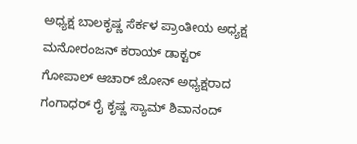ಅಧ್ಯಕ್ಷ ಬಾಲಕೃಷ್ಣ ಸೆರ್ಕಳ ಪ್ರಾಂತೀಯ ಅಧ್ಯಕ್ಷ ಮನೋರಂಜನ್ ಕರಾಯ್ ಡಾಕ್ಟರ್ ಗೋಪಾಲ್ ಆಚಾರ್ ಜೋನ್ ಅಧ್ಯಕ್ಷರಾದ ಗಂಗಾಧರ್ ರೈ ಕೃಷ್ಣ ಸ್ಯಾಮ್ ಶಿವಾನಂದ್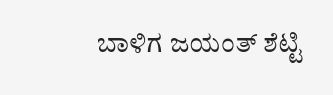ಬಾಳಿಗ ಜಯಂತ್ ಶೆಟ್ಟಿ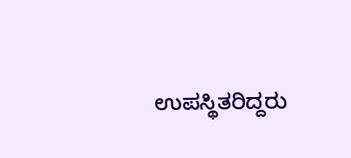ಉಪಸ್ಥಿತರಿದ್ದರು